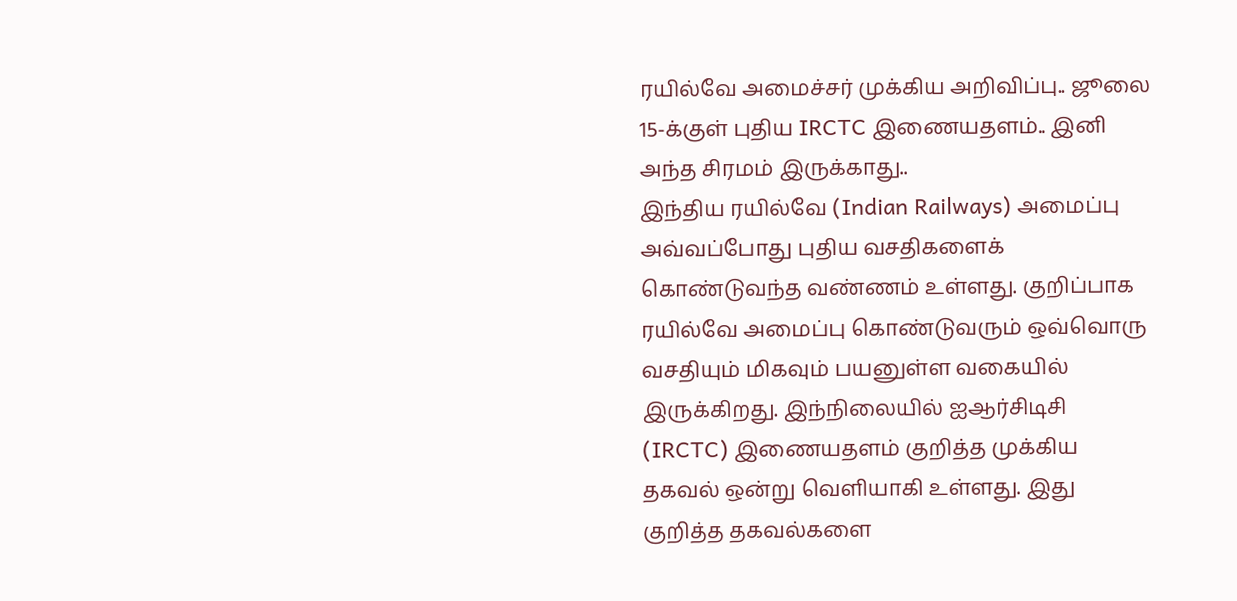ரயில்வே அமைச்சர் முக்கிய அறிவிப்பு.. ஜூலை 15-க்குள் புதிய IRCTC இணையதளம்.. இனி அந்த சிரமம் இருக்காது..
இந்திய ரயில்வே (Indian Railways) அமைப்பு அவ்வப்போது புதிய வசதிகளைக் கொண்டுவந்த வண்ணம் உள்ளது. குறிப்பாக ரயில்வே அமைப்பு கொண்டுவரும் ஒவ்வொரு வசதியும் மிகவும் பயனுள்ள வகையில் இருக்கிறது. இந்நிலையில் ஐஆர்சிடிசி (IRCTC) இணையதளம் குறித்த முக்கிய தகவல் ஒன்று வெளியாகி உள்ளது. இது குறித்த தகவல்களை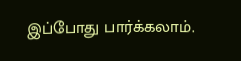இப்போது பார்க்கலாம்.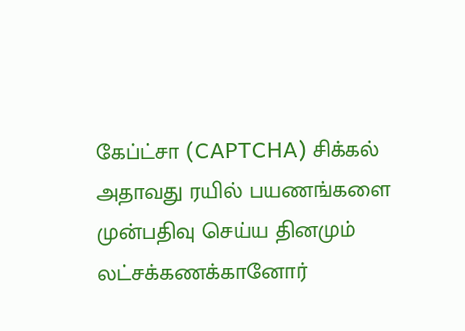கேப்ட்சா (CAPTCHA) சிக்கல்
அதாவது ரயில் பயணங்களை முன்பதிவு செய்ய தினமும் லட்சக்கணக்கானோர்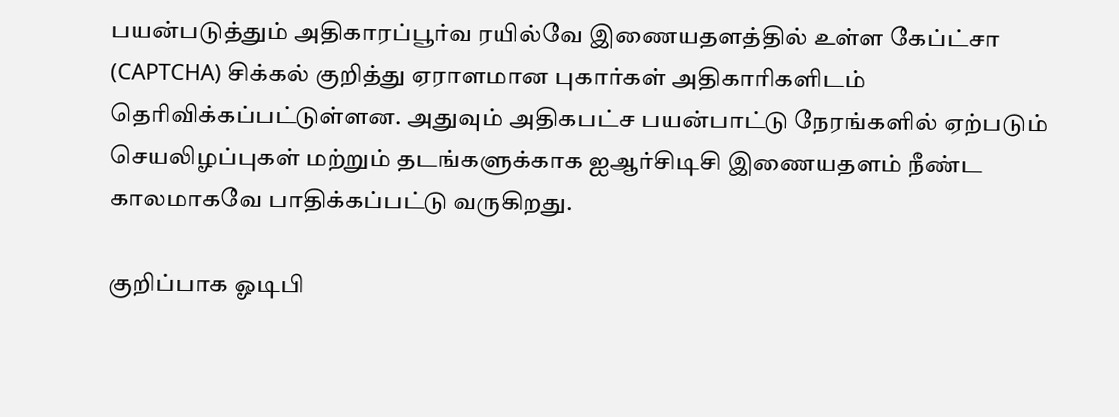பயன்படுத்தும் அதிகாரப்பூர்வ ரயில்வே இணையதளத்தில் உள்ள கேப்ட்சா (CAPTCHA) சிக்கல் குறித்து ஏராளமான புகார்கள் அதிகாரிகளிடம் தெரிவிக்கப்பட்டுள்ளன. அதுவும் அதிகபட்ச பயன்பாட்டு நேரங்களில் ஏற்படும் செயலிழப்புகள் மற்றும் தடங்களுக்காக ஐஆர்சிடிசி இணையதளம் நீண்ட காலமாகவே பாதிக்கப்பட்டு வருகிறது.

குறிப்பாக ஓடிபி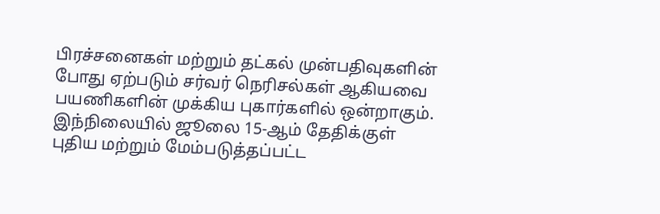பிரச்சனைகள் மற்றும் தட்கல் முன்பதிவுகளின் போது ஏற்படும் சர்வர் நெரிசல்கள் ஆகியவை பயணிகளின் முக்கிய புகார்களில் ஒன்றாகும். இந்நிலையில் ஜூலை 15-ஆம் தேதிக்குள் புதிய மற்றும் மேம்படுத்தப்பட்ட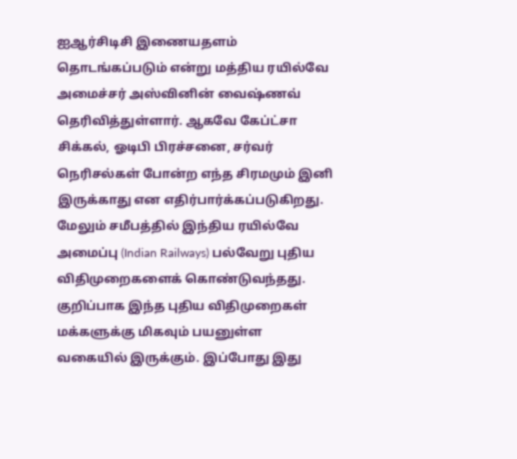ஐஆர்சிடிசி இணையதளம் தொடங்கப்படும் என்று மத்திய ரயில்வே அமைச்சர் அஸ்வினின் வைஷ்ணவ் தெரிவித்துள்ளார். ஆகவே கேப்ட்சா சிக்கல், ஓடிபி பிரச்சனை, சர்வர் நெரிசல்கள் போன்ற எந்த சிரமமும் இனி இருக்காது என எதிர்பார்க்கப்படுகிறது.
மேலும் சமீபத்தில் இந்திய ரயில்வே அமைப்பு (Indian Railways) பல்வேறு புதிய விதிமுறைகளைக் கொண்டுவந்தது. குறிப்பாக இந்த புதிய விதிமுறைகள் மக்களுக்கு மிகவும் பயனுள்ள வகையில் இருக்கும். இப்போது இது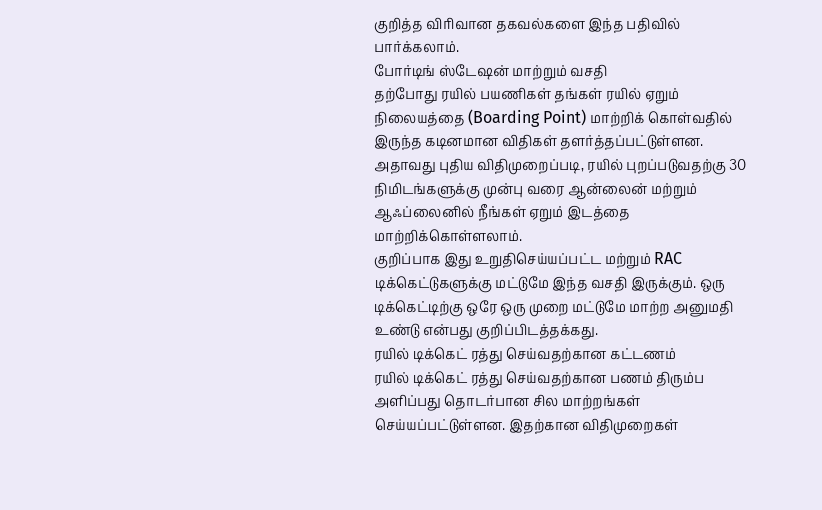குறித்த விரிவான தகவல்களை இந்த பதிவில் பார்க்கலாம்.
போர்டிங் ஸ்டேஷன் மாற்றும் வசதி
தற்போது ரயில் பயணிகள் தங்கள் ரயில் ஏறும் நிலையத்தை (Boarding Point) மாற்றிக் கொள்வதில் இருந்த கடினமான விதிகள் தளர்த்தப்பட்டுள்ளன. அதாவது புதிய விதிமுறைப்படி, ரயில் புறப்படுவதற்கு 30 நிமிடங்களுக்கு முன்பு வரை ஆன்லைன் மற்றும் ஆஃப்லைனில் நீங்கள் ஏறும் இடத்தை மாற்றிக்கொள்ளலாம்.
குறிப்பாக இது உறுதிசெய்யப்பட்ட மற்றும் RAC டிக்கெட்டுகளுக்கு மட்டுமே இந்த வசதி இருக்கும். ஒரு டிக்கெட்டிற்கு ஒரே ஒரு முறை மட்டுமே மாற்ற அனுமதி உண்டு என்பது குறிப்பிடத்தக்கது.
ரயில் டிக்கெட் ரத்து செய்வதற்கான கட்டணம்
ரயில் டிக்கெட் ரத்து செய்வதற்கான பணம் திரும்ப அளிப்பது தொடர்பான சில மாற்றங்கள் செய்யப்பட்டுள்ளன. இதற்கான விதிமுறைகள்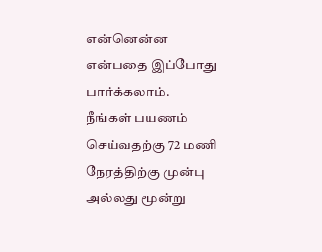என்னென்ன என்பதை இப்போது பார்க்கலாம்.
நீங்கள் பயணம் செய்வதற்கு 72 மணி நேரத்திற்கு முன்பு அல்லது மூன்று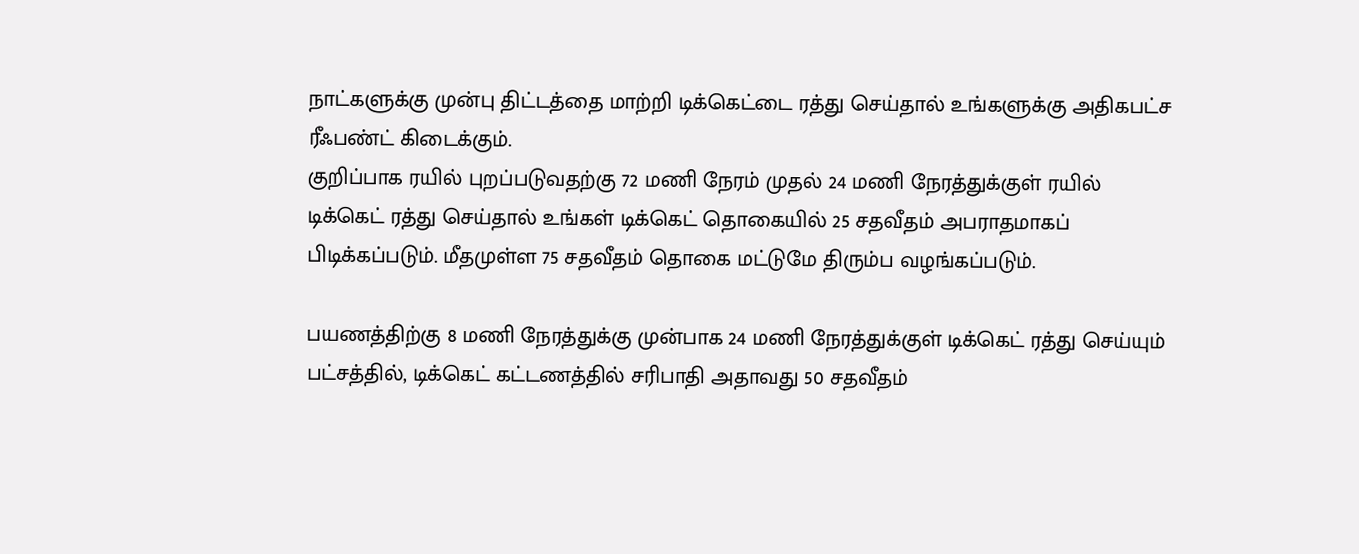நாட்களுக்கு முன்பு திட்டத்தை மாற்றி டிக்கெட்டை ரத்து செய்தால் உங்களுக்கு அதிகபட்ச ரீஃபண்ட் கிடைக்கும்.
குறிப்பாக ரயில் புறப்படுவதற்கு 72 மணி நேரம் முதல் 24 மணி நேரத்துக்குள் ரயில் டிக்கெட் ரத்து செய்தால் உங்கள் டிக்கெட் தொகையில் 25 சதவீதம் அபராதமாகப் பிடிக்கப்படும். மீதமுள்ள 75 சதவீதம் தொகை மட்டுமே திரும்ப வழங்கப்படும்.

பயணத்திற்கு 8 மணி நேரத்துக்கு முன்பாக 24 மணி நேரத்துக்குள் டிக்கெட் ரத்து செய்யும் பட்சத்தில், டிக்கெட் கட்டணத்தில் சரிபாதி அதாவது 50 சதவீதம்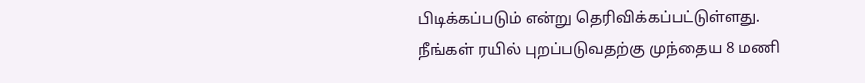பிடிக்கப்படும் என்று தெரிவிக்கப்பட்டுள்ளது.
நீங்கள் ரயில் புறப்படுவதற்கு முந்தைய 8 மணி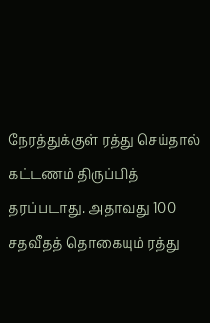நேரத்துக்குள் ரத்து செய்தால் கட்டணம் திருப்பித் தரப்படாது. அதாவது 100 சதவீதத் தொகையும் ரத்து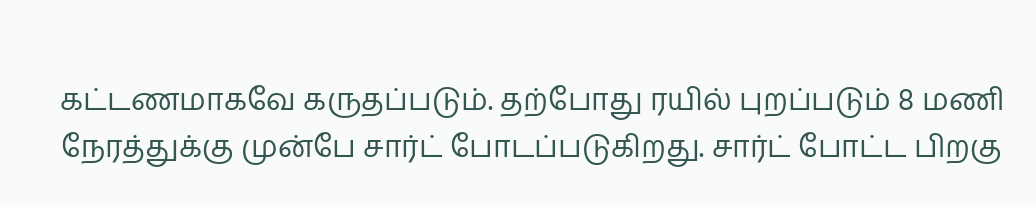கட்டணமாகவே கருதப்படும். தற்போது ரயில் புறப்படும் 8 மணி நேரத்துக்கு முன்பே சார்ட் போடப்படுகிறது. சார்ட் போட்ட பிறகு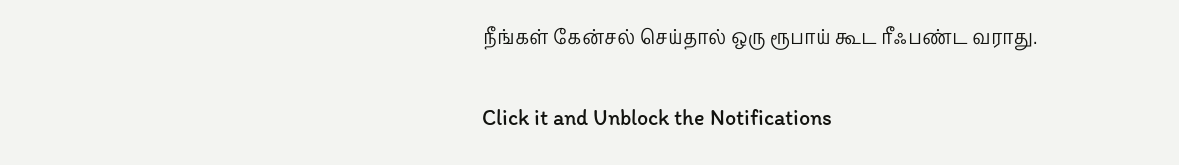நீங்கள் கேன்சல் செய்தால் ஒரு ரூபாய் கூட ரீஃபண்ட வராது.


Click it and Unblock the Notifications